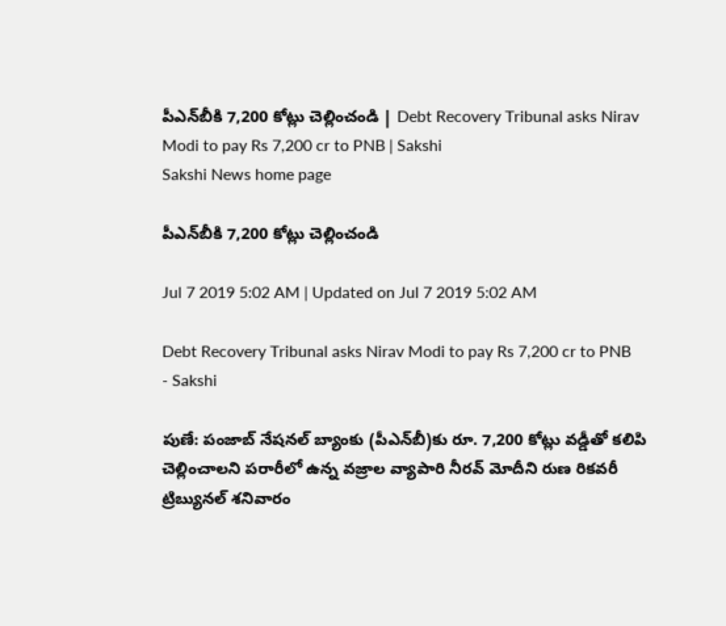పీఎన్‌బీకి 7,200 కోట్లు చెల్లించండి | Debt Recovery Tribunal asks Nirav Modi to pay Rs 7,200 cr to PNB | Sakshi
Sakshi News home page

పీఎన్‌బీకి 7,200 కోట్లు చెల్లించండి

Jul 7 2019 5:02 AM | Updated on Jul 7 2019 5:02 AM

Debt Recovery Tribunal asks Nirav Modi to pay Rs 7,200 cr to PNB - Sakshi

పుణే: పంజాబ్‌ నేషనల్‌ బ్యాంకు (పీఎన్‌బీ)కు రూ. 7,200 కోట్లు వడ్డీతో కలిపి చెల్లించాలని పరారీలో ఉన్న వజ్రాల వ్యాపారి నీరవ్‌ మోదీని రుణ రికవరీ ట్రిబ్యునల్‌ శనివారం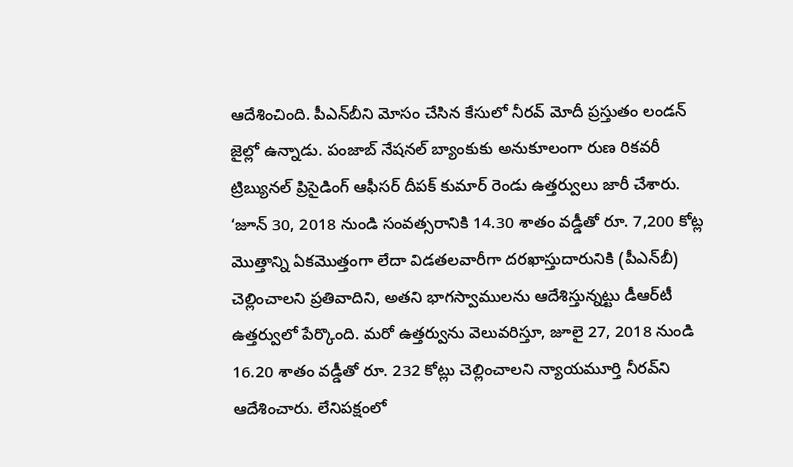ఆదేశించింది. పీఎన్‌బీని మోసం చేసిన కేసులో నీరవ్‌ మోదీ ప్రస్తుతం లండన్‌ జైల్లో ఉన్నాడు. పంజాబ్‌ నేషనల్‌ బ్యాంకుకు అనుకూలంగా రుణ రికవరీ ట్రిబ్యునల్‌ ప్రిసైడింగ్‌ ఆఫీసర్‌ దీపక్‌ కుమార్‌ రెండు ఉత్తర్వులు జారీ చేశారు. ‘జూన్‌ 30, 2018 నుండి సంవత్సరానికి 14.30 శాతం వడ్డీతో రూ. 7,200 కోట్ల మొత్తాన్ని ఏకమొత్తంగా లేదా విడతలవారీగా దరఖాస్తుదారునికి (పీఎన్‌బీ) చెల్లించాలని ప్రతివాదిని, అతని భాగస్వాములను ఆదేశిస్తున్నట్టు డీఆర్‌టీ ఉత్తర్వులో పేర్కొంది. మరో ఉత్తర్వును వెలువరిస్తూ, జూలై 27, 2018 నుండి 16.20 శాతం వడ్డీతో రూ. 232 కోట్లు చెల్లించాలని న్యాయమూర్తి నీరవ్‌ని ఆదేశించారు. లేనిపక్షంలో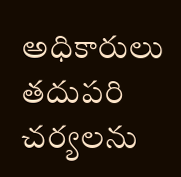అధికారులు తదుపరి చర్యలను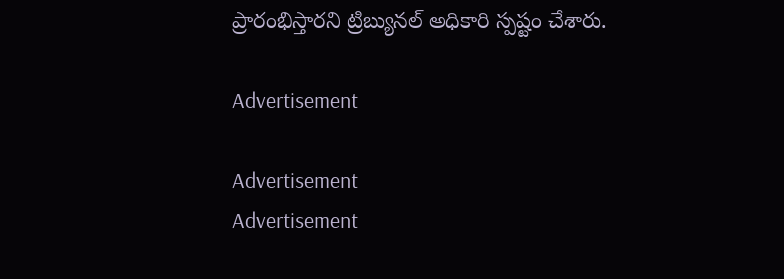ప్రారంభిస్తారని ట్రిబ్యునల్‌ అధికారి స్పష్టం చేశారు.

Advertisement

Advertisement
Advertisement